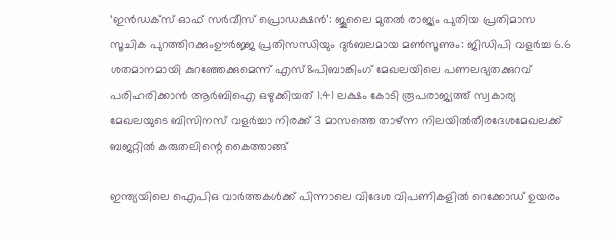‘ഇൻഡക്സ് ഓഫ് സർവീസ് പ്രൊഡക്ഷൻ’: ജൂലൈ മുതൽ രാജ്യം പുതിയ പ്രതിമാസ സൂചിക പുറത്തിറക്കുംഊർജ്ജ പ്രതിസന്ധിയും ദുർബലമായ മൺസൂണും: ജിഡിപി വളർച്ച 6.6 ശതമാനമായി കുറഞ്ഞേക്കുമെന്ന് എസ്&പിബാങ്കിംഗ് മേഖലയിലെ പണലഭ്യതക്കുറവ് പരിഹരിക്കാൻ ആർബിഐ ഒഴുക്കിയത് 1.41 ലക്ഷം കോടി രൂപരാജ്യത്ത് സ്വകാര്യ മേഖലയുടെ ബിസിനസ് വളർച്ചാ നിരക്ക് 3 മാസത്തെ താഴ്ന്ന നിലയിൽതീരദേശമേഖലക്ക് ബജറ്റിൽ കരുതലിന്റെ കൈത്താങ്ങ്

ഇന്ത്യയിലെ ഐപിഒ വാർത്തകൾക്ക് പിന്നാലെ വിദേശ വിപണികളില്‍ റെക്കോഡ് ഉയരം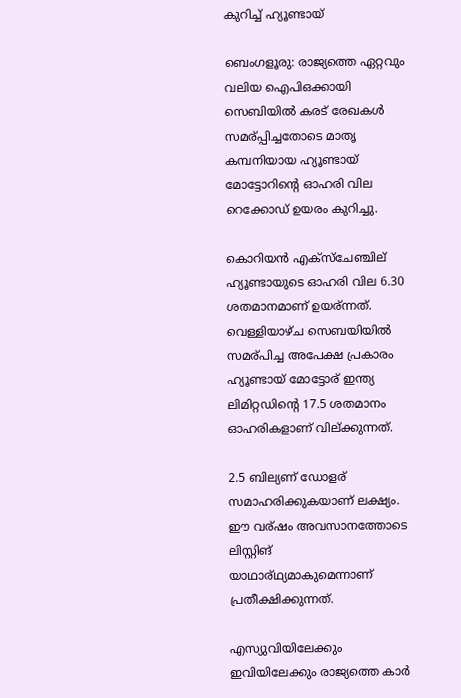കുറിച്ച് ഹ്യൂണ്ടായ്

ബെംഗളൂരു: രാജ്യത്തെ ഏറ്റവും വലിയ ഐപിഒക്കായി സെബിയിൽ കരട് രേഖകൾ സമര്പ്പിച്ചതോടെ മാതൃ കമ്പനിയായ ഹ്യൂണ്ടായ് മോട്ടോറിന്റെ ഓഹരി വില റെക്കോഡ് ഉയരം കുറിച്ചു.

കൊറിയൻ എക്സ്ചേഞ്ചില് ഹ്യൂണ്ടായുടെ ഓഹരി വില 6.30 ശതമാനമാണ് ഉയര്ന്നത്. വെള്ളിയാഴ്ച സെബയിയിൽ സമര്പിച്ച അപേക്ഷ പ്രകാരം ഹ്യൂണ്ടായ് മോട്ടോര് ഇന്ത്യ ലിമിറ്റഡിന്റെ 17.5 ശതമാനം ഓഹരികളാണ് വില്ക്കുന്നത്.

2.5 ബില്യണ് ഡോളര് സമാഹരിക്കുകയാണ് ലക്ഷ്യം. ഈ വര്ഷം അവസാനത്തോടെ ലിസ്റ്റിങ് യാഥാര്ഥ്യമാകുമെന്നാണ് പ്രതീക്ഷിക്കുന്നത്.

എസ്യുവിയിലേക്കും ഇവിയിലേക്കും രാജ്യത്തെ കാർ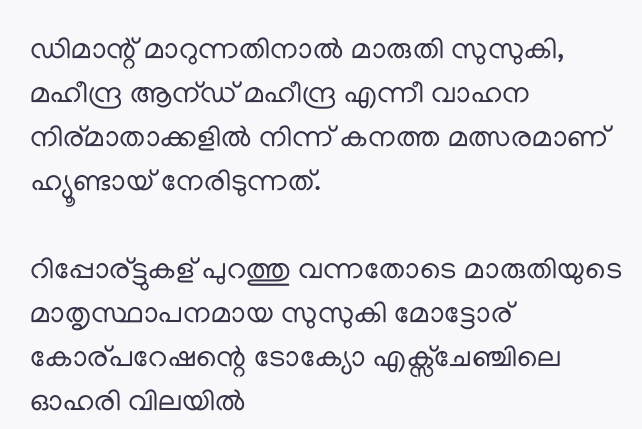ഡിമാന്റ് മാറുന്നതിനാൽ മാരുതി സുസുകി, മഹീന്ദ്ര ആന്ഡ് മഹീന്ദ്ര എന്നീ വാഹന നിര്മാതാക്കളിൽ നിന്ന് കനത്ത മത്സരമാണ് ഹ്യൂണ്ടായ് നേരിടുന്നത്.

റിപ്പോര്ട്ടുകള് പുറത്തു വന്നതോടെ മാരുതിയുടെ മാതൃസ്ഥാപനമായ സുസുകി മോട്ടോര് കോര്പറേഷന്റെ ടോക്യോ എക്സ്ചേഞ്ചിലെ ഓഹരി വിലയിൽ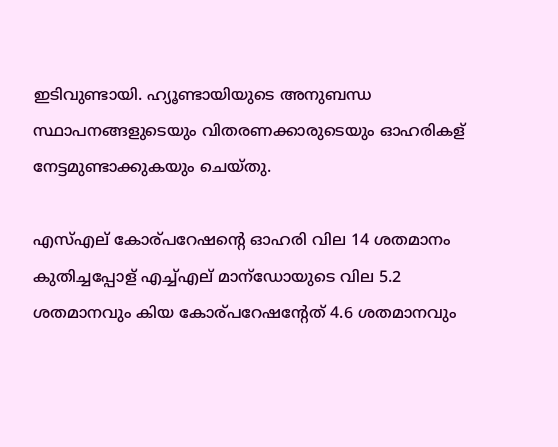ഇടിവുണ്ടായി. ഹ്യൂണ്ടായിയുടെ അനുബന്ധ സ്ഥാപനങ്ങളുടെയും വിതരണക്കാരുടെയും ഓഹരികള് നേട്ടമുണ്ടാക്കുകയും ചെയ്തു.

എസ്എല് കോര്പറേഷന്റെ ഓഹരി വില 14 ശതമാനം കുതിച്ചപ്പോള് എച്ച്എല് മാന്ഡോയുടെ വില 5.2 ശതമാനവും കിയ കോര്പറേഷന്റേത് 4.6 ശതമാനവും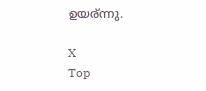ഉയര്ന്നു.

X
Top